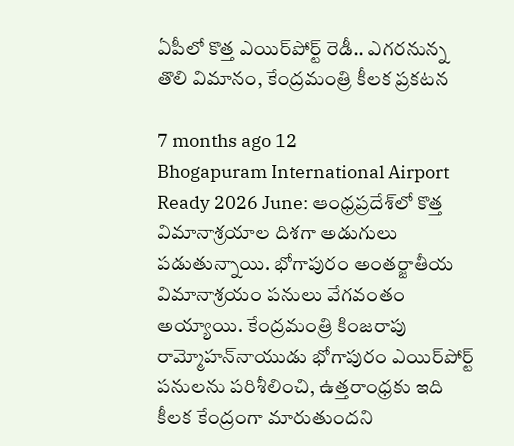ఏపీలో కొత్త ఎయిర్‌పోర్ట్ రెడీ.. ఎగరనున్న తొలి విమానం, కేంద్రమంత్రి కీలక ప్రకటన

7 months ago 12
Bhogapuram International Airport Ready 2026 June: ఆంధ్రప్రదేశ్‌లో కొత్త విమానాశ్రయాల దిశగా అడుగులు పడుతున్నాయి. భోగాపురం అంతర్జాతీయ విమానాశ్రయం పనులు వేగవంతం అయ్యాయి. కేంద్రమంత్రి కింజరాపు రామ్మోహన్‌నాయుడు భోగాపురం ఎయిర్‌‌పోర్ట్ పనులను పరిశీలించి, ఉత్తరాంధ్రకు ఇది కీలక కేంద్రంగా మారుతుందని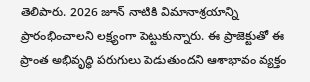తెలిపారు. 2026 జూన్ నాటికి విమానాశ్రయాన్ని ప్రారంభించాలని లక్ష్యంగా పెట్టుకున్నారు. ఈ ప్రాజెక్టుతో ఈ ప్రాంత అభివృద్ధి పరుగులు పెడుతుందని ఆశాభావం వ్యక్తం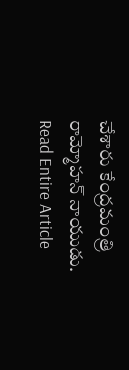చేశారు కేంద్రమంత్రి రామ్మోహన్ నాయుడు.
Read Entire Article